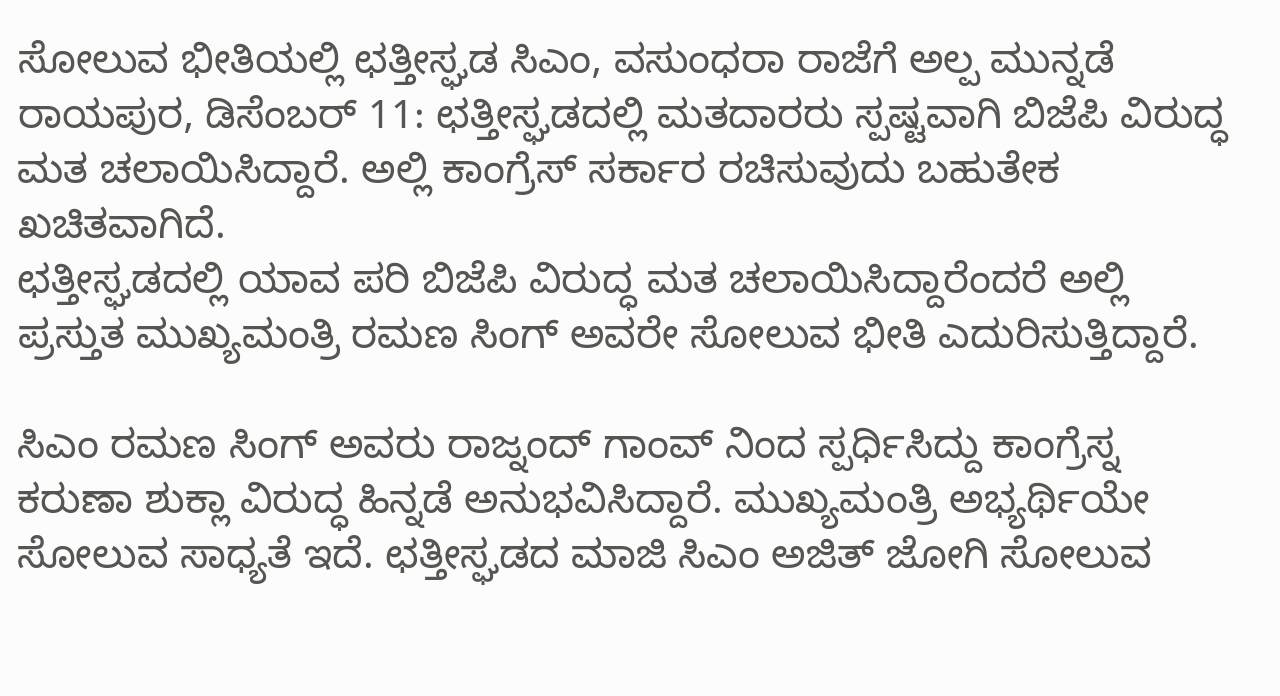ಸೋಲುವ ಭೀತಿಯಲ್ಲಿ ಛತ್ತೀಸ್ಘಡ ಸಿಎಂ, ವಸುಂಧರಾ ರಾಜೆಗೆ ಅಲ್ಪ ಮುನ್ನಡೆ
ರಾಯಪುರ, ಡಿಸೆಂಬರ್ 11: ಛತ್ತೀಸ್ಘಡದಲ್ಲಿ ಮತದಾರರು ಸ್ಪಷ್ಟವಾಗಿ ಬಿಜೆಪಿ ವಿರುದ್ಧ ಮತ ಚಲಾಯಿಸಿದ್ದಾರೆ. ಅಲ್ಲಿ ಕಾಂಗ್ರೆಸ್ ಸರ್ಕಾರ ರಚಿಸುವುದು ಬಹುತೇಕ ಖಚಿತವಾಗಿದೆ.
ಛತ್ತೀಸ್ಘಡದಲ್ಲಿ ಯಾವ ಪರಿ ಬಿಜೆಪಿ ವಿರುದ್ಧ ಮತ ಚಲಾಯಿಸಿದ್ದಾರೆಂದರೆ ಅಲ್ಲಿ ಪ್ರಸ್ತುತ ಮುಖ್ಯಮಂತ್ರಿ ರಮಣ ಸಿಂಗ್ ಅವರೇ ಸೋಲುವ ಭೀತಿ ಎದುರಿಸುತ್ತಿದ್ದಾರೆ.

ಸಿಎಂ ರಮಣ ಸಿಂಗ್ ಅವರು ರಾಜ್ನಂದ್ ಗಾಂವ್ ನಿಂದ ಸ್ಪರ್ಧಿಸಿದ್ದು ಕಾಂಗ್ರೆಸ್ನ ಕರುಣಾ ಶುಕ್ಲಾ ವಿರುದ್ಧ ಹಿನ್ನಡೆ ಅನುಭವಿಸಿದ್ದಾರೆ. ಮುಖ್ಯಮಂತ್ರಿ ಅಭ್ಯರ್ಥಿಯೇ ಸೋಲುವ ಸಾಧ್ಯತೆ ಇದೆ. ಛತ್ತೀಸ್ಘಡದ ಮಾಜಿ ಸಿಎಂ ಅಜಿತ್ ಜೋಗಿ ಸೋಲುವ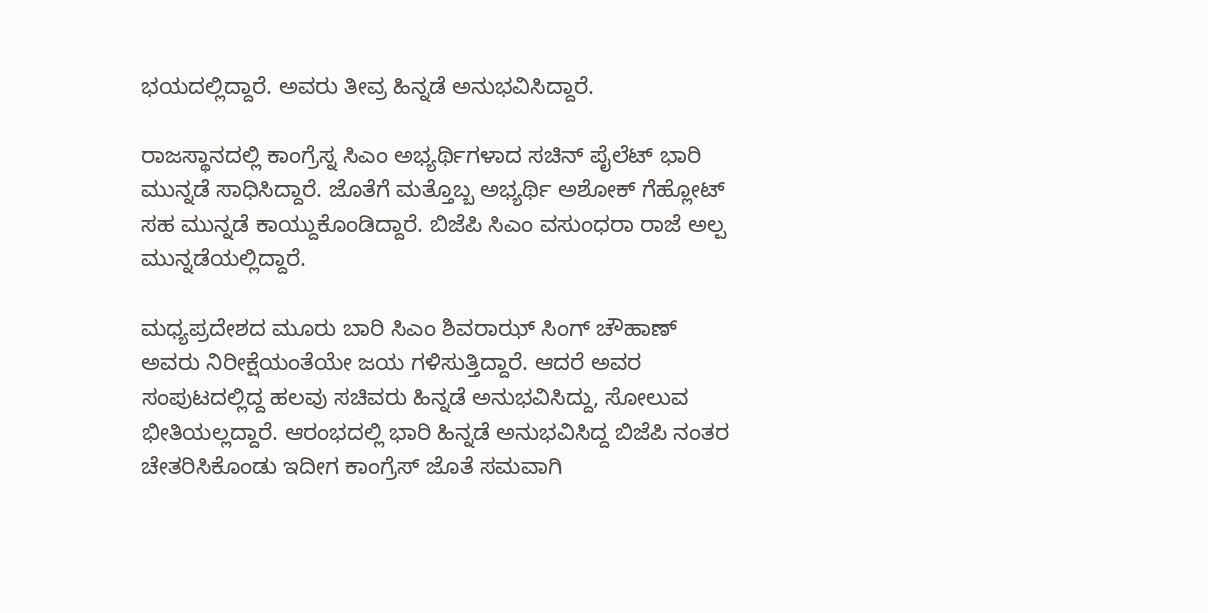ಭಯದಲ್ಲಿದ್ದಾರೆ. ಅವರು ತೀವ್ರ ಹಿನ್ನಡೆ ಅನುಭವಿಸಿದ್ದಾರೆ.

ರಾಜಸ್ಥಾನದಲ್ಲಿ ಕಾಂಗ್ರೆಸ್ನ ಸಿಎಂ ಅಭ್ಯರ್ಥಿಗಳಾದ ಸಚಿನ್ ಪೈಲೆಟ್ ಭಾರಿ ಮುನ್ನಡೆ ಸಾಧಿಸಿದ್ದಾರೆ. ಜೊತೆಗೆ ಮತ್ತೊಬ್ಬ ಅಭ್ಯರ್ಥಿ ಅಶೋಕ್ ಗೆಹ್ಲೋಟ್ ಸಹ ಮುನ್ನಡೆ ಕಾಯ್ದುಕೊಂಡಿದ್ದಾರೆ. ಬಿಜೆಪಿ ಸಿಎಂ ವಸುಂಧರಾ ರಾಜೆ ಅಲ್ಪ ಮುನ್ನಡೆಯಲ್ಲಿದ್ದಾರೆ.

ಮಧ್ಯಪ್ರದೇಶದ ಮೂರು ಬಾರಿ ಸಿಎಂ ಶಿವರಾಝ್ ಸಿಂಗ್ ಚೌಹಾಣ್ ಅವರು ನಿರೀಕ್ಷೆಯಂತೆಯೇ ಜಯ ಗಳಿಸುತ್ತಿದ್ದಾರೆ. ಆದರೆ ಅವರ ಸಂಪುಟದಲ್ಲಿದ್ದ ಹಲವು ಸಚಿವರು ಹಿನ್ನಡೆ ಅನುಭವಿಸಿದ್ದು, ಸೋಲುವ ಭೀತಿಯಲ್ಲದ್ದಾರೆ. ಆರಂಭದಲ್ಲಿ ಭಾರಿ ಹಿನ್ನಡೆ ಅನುಭವಿಸಿದ್ದ ಬಿಜೆಪಿ ನಂತರ ಚೇತರಿಸಿಕೊಂಡು ಇದೀಗ ಕಾಂಗ್ರೆಸ್ ಜೊತೆ ಸಮವಾಗಿ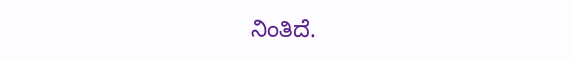ನಿಂತಿದೆ.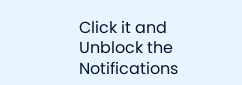Click it and Unblock the Notifications